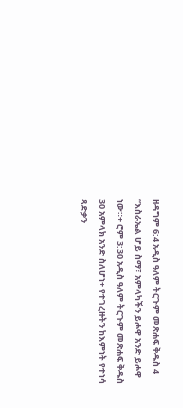ዘዳግም 6:4 አዲስ ዓለም ትርጉም መጽሐፍ ቅዱስ 4 “እስራኤል ሆይ ስማ፣ አምላካችን ይሖዋ አንድ ይሖዋ ነው።+ ሮም 3:30 አዲስ ዓለም ትርጉም መጽሐፍ ቅዱስ 30 አምላክ አንድ ስለሆነ+ የተገረዙትን ከእምነት የተነሳ ጻድቃን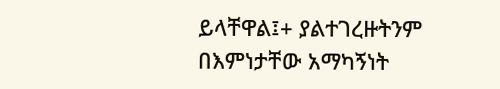ይላቸዋል፤+ ያልተገረዙትንም በእምነታቸው አማካኝነት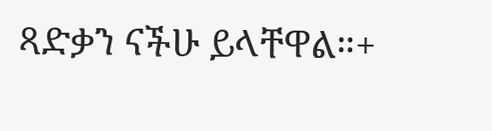ጻድቃን ናችሁ ይላቸዋል።+